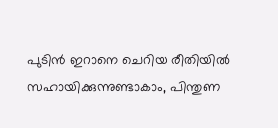പുടിൻ ഇറാനെ ചെറിയ രീതിയിൽ സഹായിക്കുന്നുണ്ടാകാം, പിന്തുണ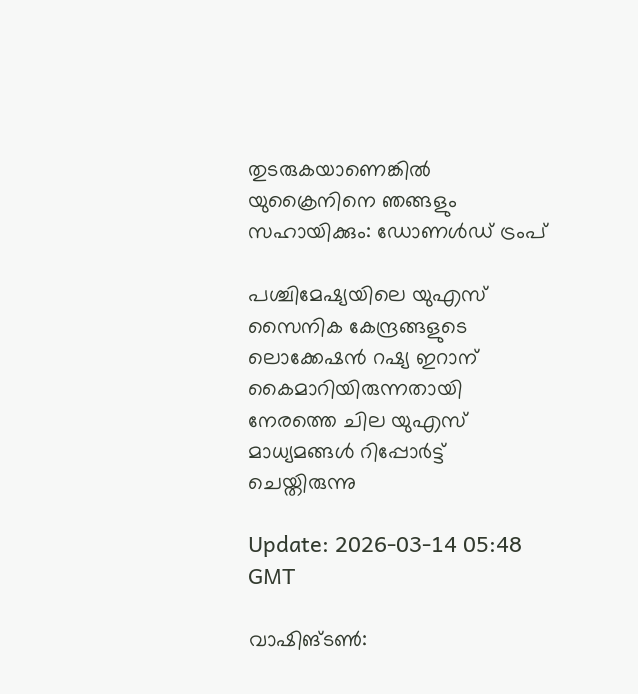തുടരുകയാണെങ്കിൽ യുക്രൈനിനെ ഞങ്ങളും സഹായിക്കും: ഡോണൾഡ് ട്രംപ്

പശ്ചിമേഷ്യയിലെ യുഎസ് സൈനിക കേന്ദ്രങ്ങളുടെ ലൊക്കേഷന്‍ റഷ്യ ഇറാന് കൈമാറിയിരുന്നതായി നേരത്തെ ചില യുഎസ് മാധ്യമങ്ങള്‍ റിപ്പോര്‍ട്ട് ചെയ്തിരുന്നു

Update: 2026-03-14 05:48 GMT

വാഷിങ്ടൺ: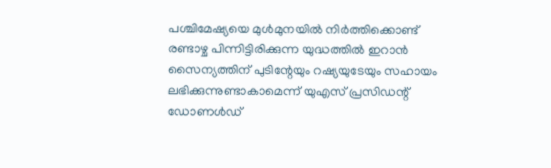പശ്ചിമേഷ്യയെ മുള്‍മുനയില്‍ നിര്‍ത്തിക്കൊണ്ട് രണ്ടാഴ്ച പിന്നിട്ടിരിക്കുന്ന യുദ്ധത്തില്‍ ഇറാന്‍ സൈന്യത്തിന് പുടിന്റേയും റഷ്യയുടേയും സഹായം ലഭിക്കുന്നുണ്ടാകാമെന്ന് യുഎസ് പ്രസിഡന്റ് ഡോണള്‍ഡ്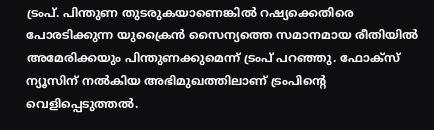ട്രംപ്. പിന്തുണ തുടരുകയാണെങ്കിൽ റഷ്യക്കെതിരെ പോരടിക്കുന്ന യുക്രൈന്‍ സൈന്യത്തെ സമാനമായ രീതിയില്‍ അമേരിക്കയും പിന്തുണക്കുമെന്ന് ട്രംപ് പറഞ്ഞു. ഫോക്‌സ് ന്യൂസിന് നല്‍കിയ അഭിമുഖത്തിലാണ് ട്രംപിന്റെ വെളിപ്പെടുത്തല്‍.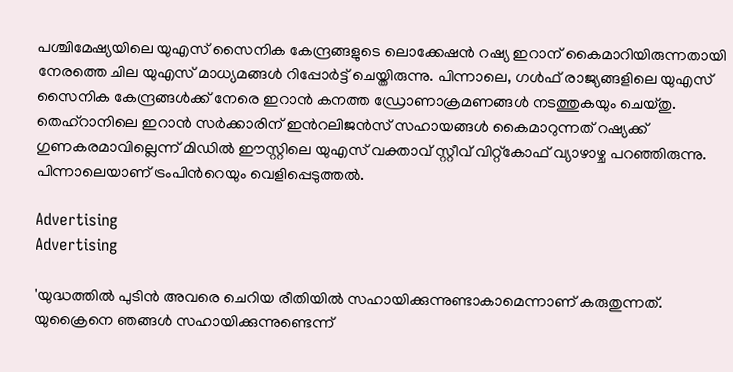പശ്ചിമേഷ്യയിലെ യുഎസ് സൈനിക കേന്ദ്രങ്ങളുടെ ലൊക്കേഷന്‍ റഷ്യ ഇറാന് കൈമാറിയിരുന്നതായി നേരത്തെ ചില യുഎസ് മാധ്യമങ്ങള്‍ റിപ്പോര്‍ട്ട് ചെയ്തിരുന്നു. പിന്നാലെ, ഗള്‍ഫ് രാജ്യങ്ങളിലെ യുഎസ് സൈനിക കേന്ദ്രങ്ങള്‍ക്ക് നേരെ ഇറാന്‍ കനത്ത ഡ്രോണാക്രമണങ്ങള്‍ നടത്തുകയും ചെയ്തു. തെഹ്‌റാനിലെ ഇറാന്‍ സര്‍ക്കാരിന് ഇന്‍റലിജൻസ് സഹായങ്ങള്‍ കൈമാറുന്നത് റഷ്യക്ക് ഗുണകരമാവില്ലെന്ന് മിഡില്‍ ഈസ്റ്റിലെ യുഎസ് വക്താവ് സ്റ്റീവ് വിറ്റ്‌കോഫ് വ്യാഴാഴ്ച പറഞ്ഞിരുന്നു. പിന്നാലെയാണ് ട്രംപിന്‍റെയും വെളിപ്പെടുത്തല്‍.

Advertising
Advertising

'യുദ്ധത്തില്‍ പുടിന്‍ അവരെ ചെറിയ രീതിയിൽ സഹായിക്കുന്നുണ്ടാകാമെന്നാണ് കരുതുന്നത്. യുക്രൈനെ ഞങ്ങള്‍ സഹായിക്കുന്നുണ്ടെന്ന്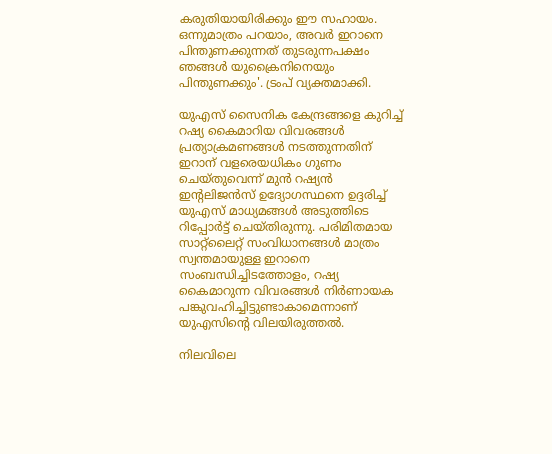കരുതിയായിരിക്കും ഈ സഹായം. ഒന്നുമാത്രം പറയാം, അവര്‍ ഇറാനെ പിന്തുണക്കുന്നത് തുടരുന്നപക്ഷം ഞങ്ങള്‍ യുക്രൈനിനെയും പിന്തുണക്കും'. ട്രംപ് വ്യക്തമാക്കി.

യുഎസ് സൈനിക കേന്ദ്രങ്ങളെ കുറിച്ച് റഷ്യ കൈമാറിയ വിവരങ്ങള്‍ പ്രത്യാക്രമണങ്ങള്‍ നടത്തുന്നതിന് ഇറാന് വളരെയധികം ഗുണം ചെയ്തുവെന്ന് മുന്‍ റഷ്യന്‍ ഇന്റലിജന്‍സ് ഉദ്യോഗസ്ഥനെ ഉദ്ദരിച്ച് യുഎസ് മാധ്യമങ്ങള്‍ അടുത്തിടെ റിപ്പോര്‍ട്ട് ചെയ്തിരുന്നു. പരിമിതമായ സാറ്റ്‌ലൈറ്റ് സംവിധാനങ്ങള്‍ മാത്രം സ്വന്തമായുള്ള ഇറാനെ സംബന്ധിച്ചിടത്തോളം, റഷ്യ കൈമാറുന്ന വിവരങ്ങള്‍ നിര്‍ണായക പങ്കുവഹിച്ചിട്ടുണ്ടാകാമെന്നാണ് യുഎസിന്റെ വിലയിരുത്തല്‍.

നിലവിലെ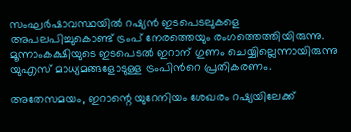സംഘര്‍ഷാവസ്ഥയില്‍ റഷ്യന്‍ ഇടപെടലുകളെ അപലപിച്ചുകൊണ്ട് ട്രംപ് നേരത്തെയും രംഗത്തെത്തിയിരുന്നു. മൂന്നാംകക്ഷിയുടെ ഇടപെടല്‍ ഇറാന് ഗുണം ചെയ്യില്ലെന്നായിരുന്നു യുഎസ് മാധ്യമങ്ങളോടുള്ള ട്രംപിന്‍റെ പ്രതികരണം.

അതേസമയം, ഇറാന്റെ യുറേനിയം ശേഖരം റഷ്യയിലേക്ക്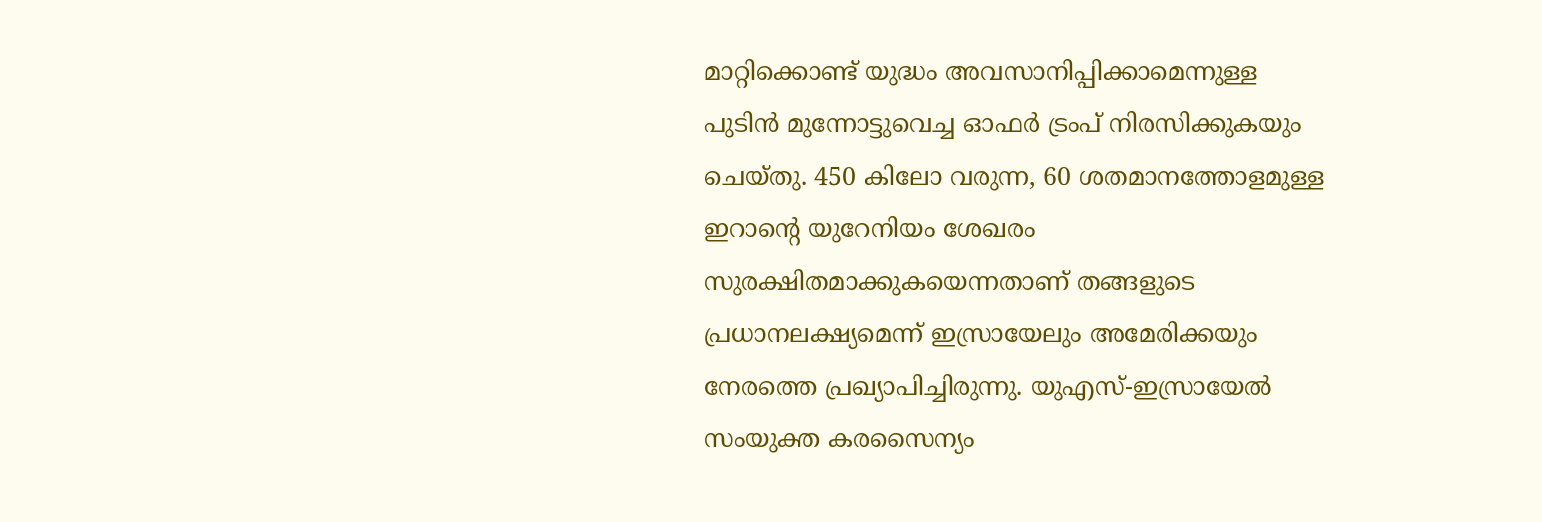മാറ്റിക്കൊണ്ട് യുദ്ധം അവസാനിപ്പിക്കാമെന്നുള്ള പുടിന്‍ മുന്നോട്ടുവെച്ച ഓഫര്‍ ട്രംപ് നിരസിക്കുകയും ചെയ്തു. 450 കിലോ വരുന്ന, 60 ശതമാനത്തോളമുള്ള ഇറാന്റെ യുറേനിയം ശേഖരം സുരക്ഷിതമാക്കുകയെന്നതാണ് തങ്ങളുടെ പ്രധാനലക്ഷ്യമെന്ന് ഇസ്രായേലും അമേരിക്കയും നേരത്തെ പ്രഖ്യാപിച്ചിരുന്നു. യുഎസ്-ഇസ്രായേല്‍ സംയുക്ത കരസൈന്യം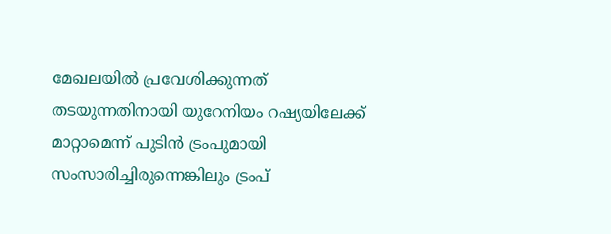മേഖലയില്‍ പ്രവേശിക്കുന്നത് തടയുന്നതിനായി യുറേനിയം റഷ്യയിലേക്ക് മാറ്റാമെന്ന് പുടിന്‍ ട്രംപുമായി സംസാരിച്ചിരുന്നെങ്കിലും ട്രംപ്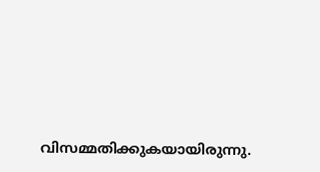വിസമ്മതിക്കുകയായിരുന്നു.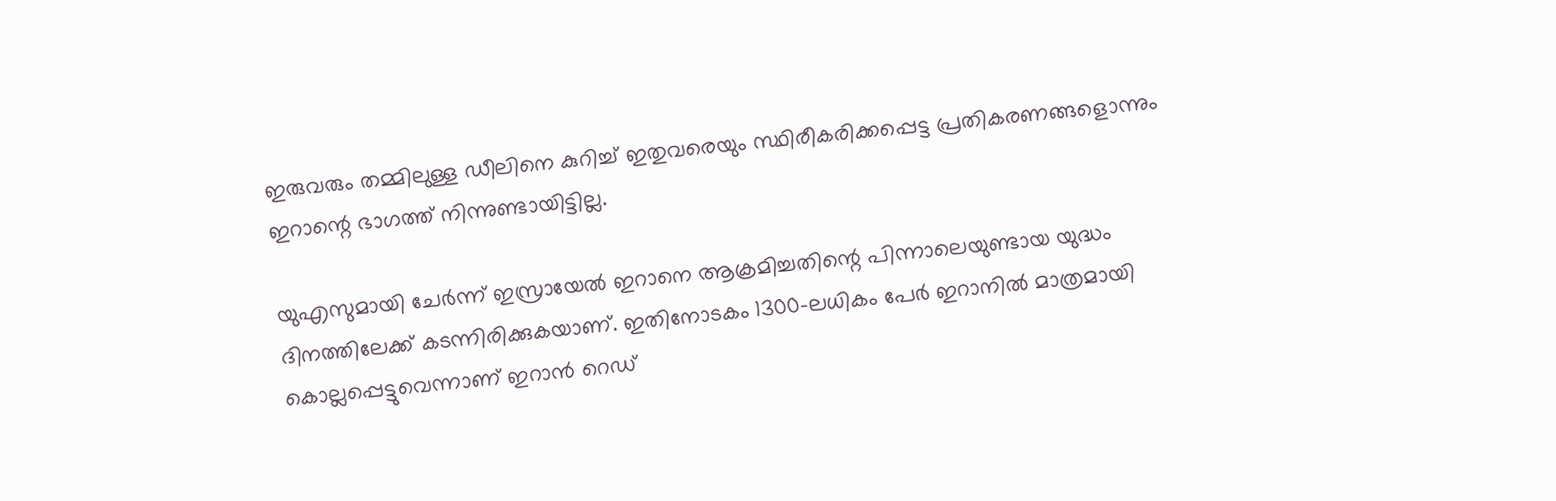ഇരുവരും തമ്മിലുള്ള ഡീലിനെ കുറിച്ച് ഇതുവരെയും സ്ഥിരീകരിക്കപ്പെട്ട പ്രതികരണങ്ങളൊന്നും ഇറാന്റെ ഭാഗത്ത് നിന്നുണ്ടായിട്ടില്ല.

യുഎസുമായി ചേര്‍ന്ന് ഇസ്രായേല്‍ ഇറാനെ ആക്രമിച്ചതിന്റെ പിന്നാലെയുണ്ടായ യുദ്ധം ദിനത്തിലേക്ക് കടന്നിരിക്കുകയാണ്. ഇതിനോടകം 1300-ലധികം പേര്‍ ഇറാനില്‍ മാത്രമായി കൊല്ലപ്പെട്ടുവെന്നാണ് ഇറാന്‍ റെഡ്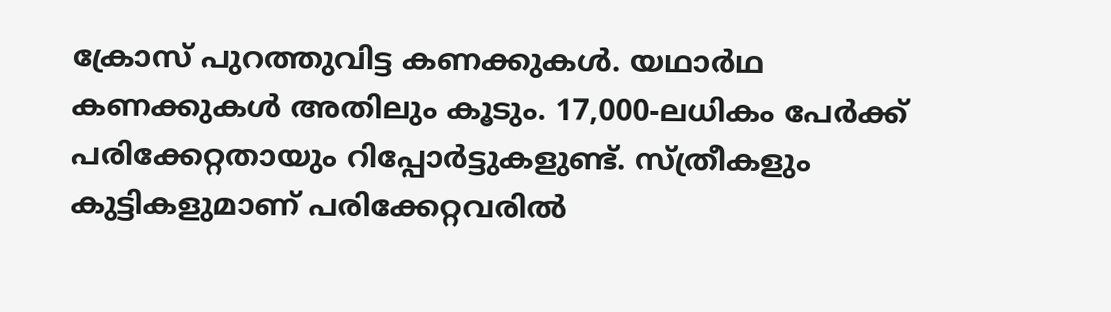ക്രോസ് പുറത്തുവിട്ട കണക്കുകള്‍. യഥാര്‍ഥ കണക്കുകള്‍ അതിലും കൂടും. 17,000-ലധികം പേര്‍ക്ക് പരിക്കേറ്റതായും റിപ്പോര്‍ട്ടുകളുണ്ട്. സ്ത്രീകളും കുട്ടികളുമാണ് പരിക്കേറ്റവരില്‍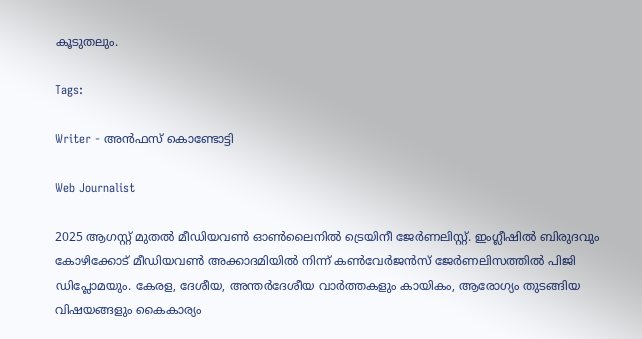കൂടുതലും.

Tags:

Writer - അൻഫസ് കൊണ്ടോട്ടി

Web Journalist

2025 ആഗസ്റ്റ് മുതൽ മീഡിയവൺ ഓൺലൈനിൽ ട്രെയിനീ ജേർണലിസ്റ്റ്. ഇംഗ്ലീഷിൽ ബിരുദവും കോഴിക്കോട് മീഡിയവൺ അക്കാദമിയിൽ നിന്ന് കൺവേർജൻസ് ജേർണലിസത്തിൽ പിജി ഡിപ്ലോമയും. കേരള, ദേശീയ, അന്തർദേശീയ വാർത്തകളും കായികം, ആരോഗ്യം തുടങ്ങിയ വിഷയങ്ങളും കൈകാര്യം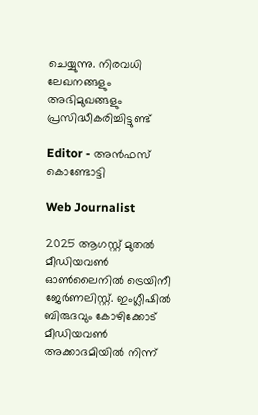ചെയ്യുന്നു. നിരവധി ലേഖനങ്ങളും അഭിമുഖങ്ങളും പ്രസിദ്ധീകരിച്ചിട്ടുണ്ട്

Editor - അൻഫസ് കൊണ്ടോട്ടി

Web Journalist

2025 ആഗസ്റ്റ് മുതൽ മീഡിയവൺ ഓൺലൈനിൽ ട്രെയിനീ ജേർണലിസ്റ്റ്. ഇംഗ്ലീഷിൽ ബിരുദവും കോഴിക്കോട് മീഡിയവൺ അക്കാദമിയിൽ നിന്ന്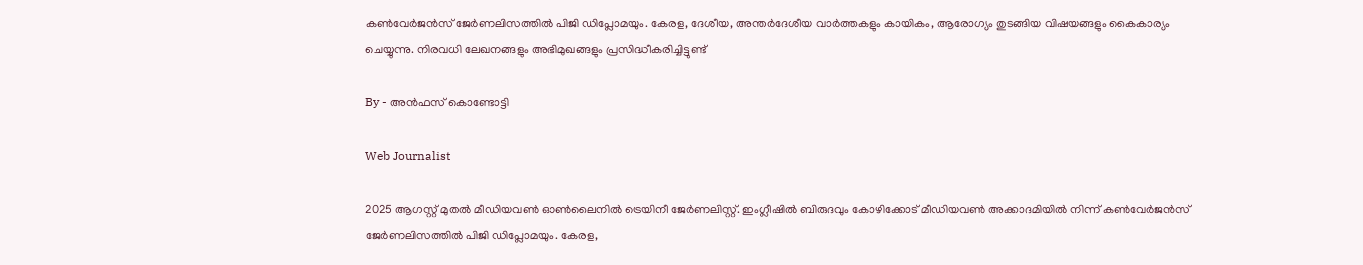കൺവേർജൻസ് ജേർണലിസത്തിൽ പിജി ഡിപ്ലോമയും. കേരള, ദേശീയ, അന്തർദേശീയ വാർത്തകളും കായികം, ആരോഗ്യം തുടങ്ങിയ വിഷയങ്ങളും കൈകാര്യം ചെയ്യുന്നു. നിരവധി ലേഖനങ്ങളും അഭിമുഖങ്ങളും പ്രസിദ്ധീകരിച്ചിട്ടുണ്ട്

By - അൻഫസ് കൊണ്ടോട്ടി

Web Journalist

2025 ആഗസ്റ്റ് മുതൽ മീഡിയവൺ ഓൺലൈനിൽ ട്രെയിനീ ജേർണലിസ്റ്റ്. ഇംഗ്ലീഷിൽ ബിരുദവും കോഴിക്കോട് മീഡിയവൺ അക്കാദമിയിൽ നിന്ന് കൺവേർജൻസ് ജേർണലിസത്തിൽ പിജി ഡിപ്ലോമയും. കേരള,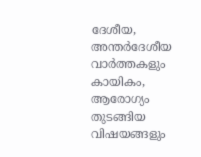ദേശീയ, അന്തർദേശീയ വാർത്തകളും കായികം, ആരോഗ്യം തുടങ്ങിയ വിഷയങ്ങളും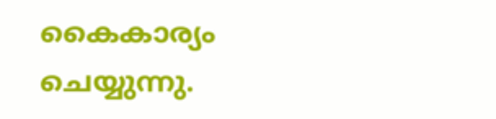കൈകാര്യം ചെയ്യുന്നു.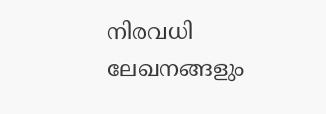നിരവധി ലേഖനങ്ങളും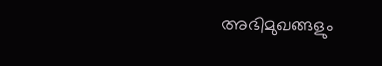അഭിമുഖങ്ങളും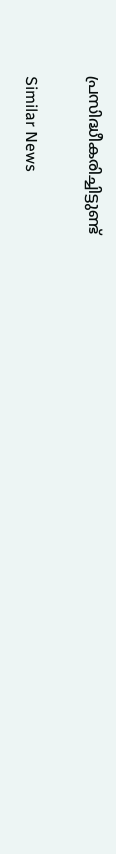പ്രസിദ്ധീകരിച്ചിട്ടുണ്ട്

Similar News